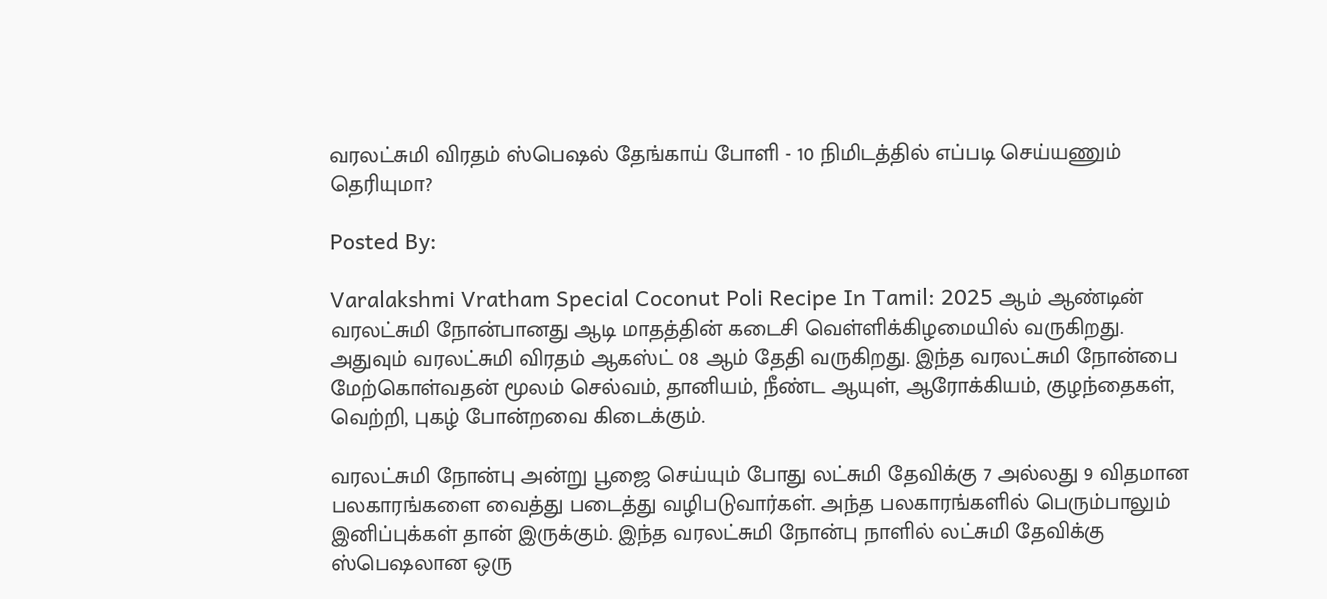வரலட்சுமி விரதம் ஸ்பெஷல் தேங்காய் போளி - 10 நிமிடத்தில் எப்படி செய்யணும் தெரியுமா?

Posted By:

Varalakshmi Vratham Special Coconut Poli Recipe In Tamil: 2025 ஆம் ஆண்டின் வரலட்சுமி நோன்பானது ஆடி மாதத்தின் கடைசி வெள்ளிக்கிழமையில் வருகிறது. அதுவும் வரலட்சுமி விரதம் ஆகஸ்ட் 08 ஆம் தேதி வருகிறது. இந்த வரலட்சுமி நோன்பை மேற்கொள்வதன் மூலம் செல்வம், தானியம், நீண்ட ஆயுள், ஆரோக்கியம், குழந்தைகள், வெற்றி, புகழ் போன்றவை கிடைக்கும்.

வரலட்சுமி நோன்பு அன்று பூஜை செய்யும் போது லட்சுமி தேவிக்கு 7 அல்லது 9 விதமான பலகாரங்களை வைத்து படைத்து வழிபடுவார்கள். அந்த பலகாரங்களில் பெரும்பாலும் இனிப்புக்கள் தான் இருக்கும். இந்த வரலட்சுமி நோன்பு நாளில் லட்சுமி தேவிக்கு ஸ்பெஷலான ஒரு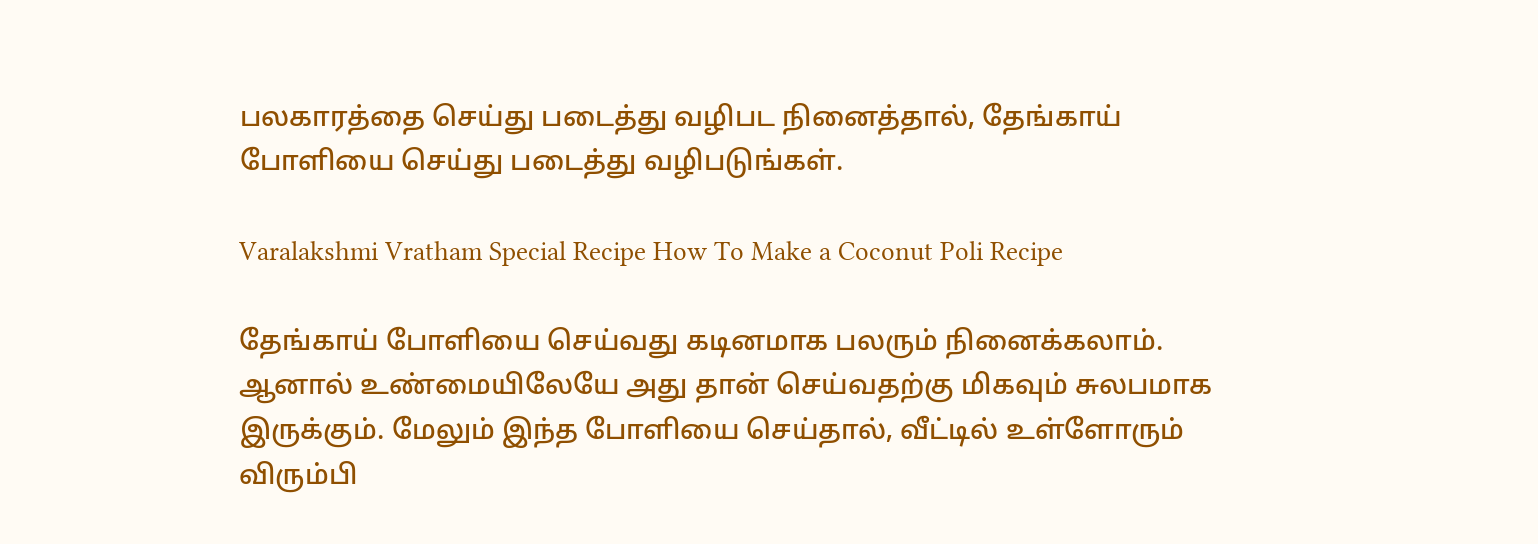பலகாரத்தை செய்து படைத்து வழிபட நினைத்தால், தேங்காய் போளியை செய்து படைத்து வழிபடுங்கள்.

Varalakshmi Vratham Special Recipe How To Make a Coconut Poli Recipe

தேங்காய் போளியை செய்வது கடினமாக பலரும் நினைக்கலாம். ஆனால் உண்மையிலேயே அது தான் செய்வதற்கு மிகவும் சுலபமாக இருக்கும். மேலும் இந்த போளியை செய்தால், வீட்டில் உள்ளோரும் விரும்பி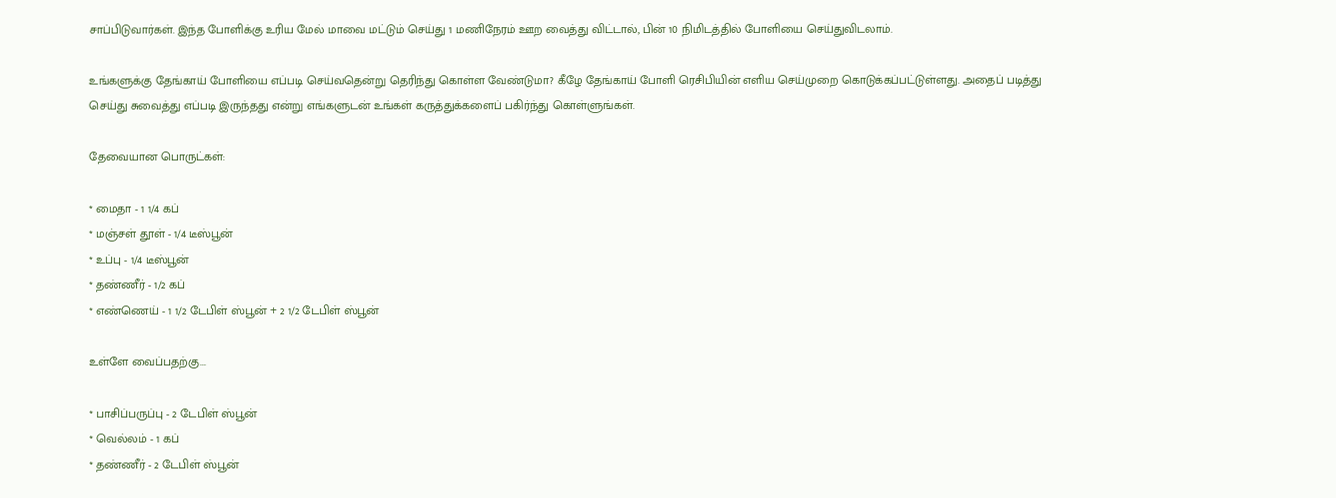சாப்பிடுவார்கள். இந்த போளிக்கு உரிய மேல் மாவை மட்டும் செய்து 1 மணிநேரம் ஊற வைத்து விட்டால், பின் 10 நிமிடத்தில் போளியை செய்துவிடலாம்.

உங்களுக்கு தேங்காய் போளியை எப்படி செய்வதென்று தெரிந்து கொள்ள வேண்டுமா? கீழே தேங்காய் போளி ரெசிபியின் எளிய செய்முறை கொடுக்கப்பட்டுள்ளது. அதைப் படித்து செய்து சுவைத்து எப்படி இருந்தது என்று எங்களுடன் உங்கள் கருத்துக்களைப் பகிர்ந்து கொள்ளுங்கள்.

தேவையான பொருட்கள்:

* மைதா - 1 1/4 கப்
* மஞ்சள் தூள் - 1/4 டீஸ்பூன்
* உப்பு - 1/4 டீஸ்பூன்
* தண்ணீர் - 1/2 கப்
* எண்ணெய் - 1 1/2 டேபிள் ஸ்பூன் + 2 1/2 டேபிள் ஸ்பூன்

உள்ளே வைப்பதற்கு...

* பாசிப்பருப்பு - 2 டேபிள் ஸ்பூன்
* வெல்லம் - 1 கப்
* தண்ணீர் - 2 டேபிள் ஸ்பூன்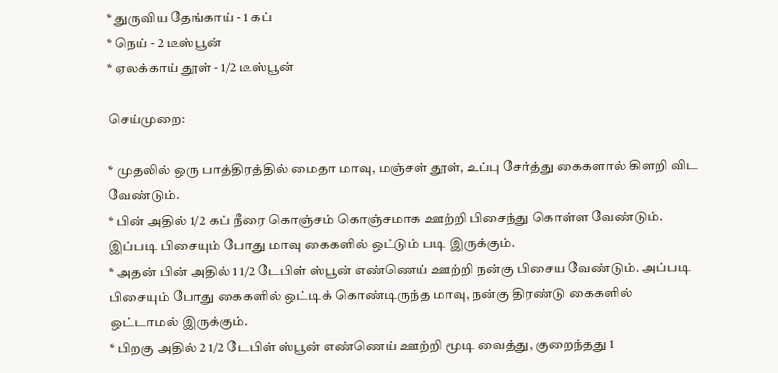* துருவிய தேங்காய் - 1 கப்
* நெய் - 2 டீஸ்பூன்
* ஏலக்காய் தூள் - 1/2 டீஸ்பூன்

செய்முறை:

* முதலில் ஒரு பாத்திரத்தில் மைதா மாவு, மஞ்சள் தூள், உப்பு சேர்த்து கைகளால் கிளறி விட வேண்டும்.
* பின் அதில் 1/2 கப் நீரை கொஞ்சம் கொஞ்சமாக ஊற்றி பிசைந்து கொள்ள வேண்டும். இப்படி பிசையும் போது மாவு கைகளில் ஒட்டும் படி இருக்கும்.
* அதன் பின் அதில் 1 1/2 டேபிள் ஸ்பூன் எண்ணெய் ஊற்றி நன்கு பிசைய வேண்டும். அப்படி பிசையும் போது கைகளில் ஒட்டிக் கொண்டிருந்த மாவு, நன்கு திரண்டு கைகளில் ஒட்டாமல் இருக்கும்.
* பிறகு அதில் 2 1/2 டேபிள் ஸ்பூன் எண்ணெய் ஊற்றி மூடி வைத்து, குறைந்தது 1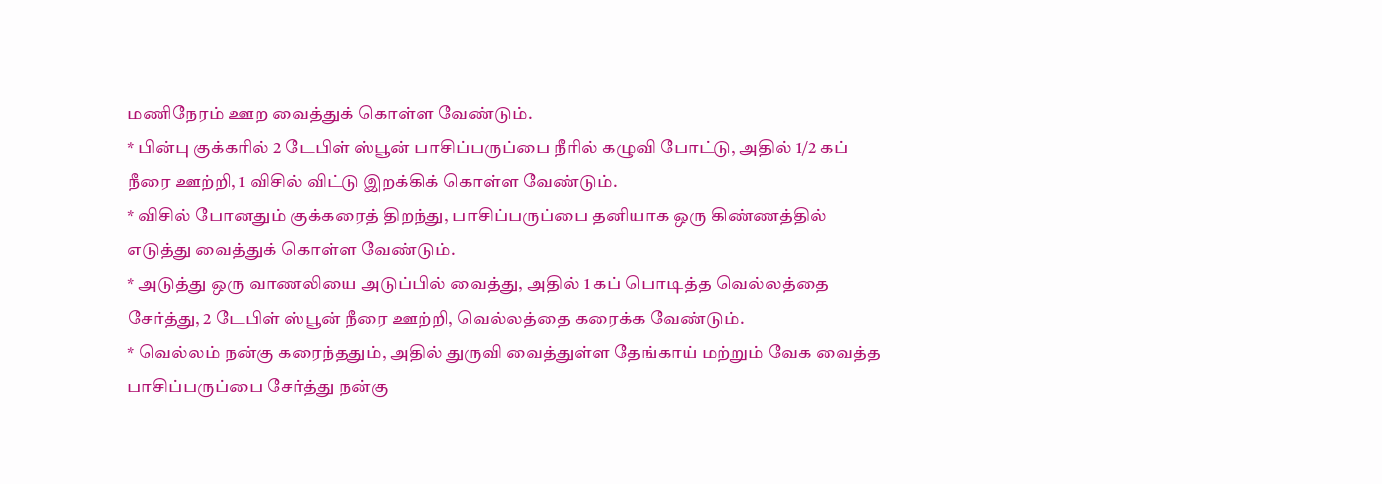மணிநேரம் ஊற வைத்துக் கொள்ள வேண்டும்.
* பின்பு குக்கரில் 2 டேபிள் ஸ்பூன் பாசிப்பருப்பை நீரில் கழுவி போட்டு, அதில் 1/2 கப் நீரை ஊற்றி, 1 விசில் விட்டு இறக்கிக் கொள்ள வேண்டும்.
* விசில் போனதும் குக்கரைத் திறந்து, பாசிப்பருப்பை தனியாக ஒரு கிண்ணத்தில் எடுத்து வைத்துக் கொள்ள வேண்டும்.
* அடுத்து ஒரு வாணலியை அடுப்பில் வைத்து, அதில் 1 கப் பொடித்த வெல்லத்தை சேர்த்து, 2 டேபிள் ஸ்பூன் நீரை ஊற்றி, வெல்லத்தை கரைக்க வேண்டும்.
* வெல்லம் நன்கு கரைந்ததும், அதில் துருவி வைத்துள்ள தேங்காய் மற்றும் வேக வைத்த பாசிப்பருப்பை சேர்த்து நன்கு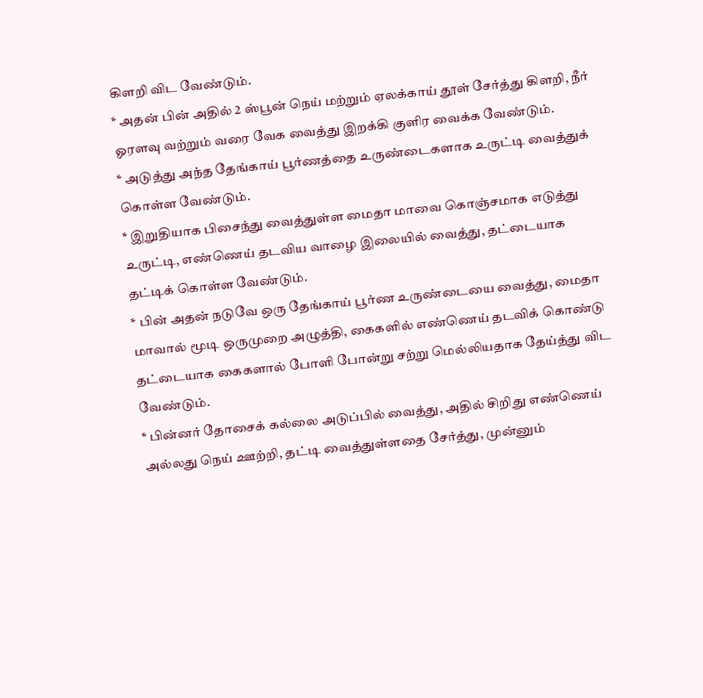கிளறி விட வேண்டும்.
* அதன் பின் அதில் 2 ஸ்பூன் நெய் மற்றும் ஏலக்காய் தூள் சேர்த்து கிளறி, நீர் ஓரளவு வற்றும் வரை வேக வைத்து இறக்கி குளிர வைக்க வேண்டும்.
* அடுத்து அந்த தேங்காய் பூர்ணத்தை உருண்டைகளாக உருட்டி வைத்துக் கொள்ள வேண்டும்.
* இறுதியாக பிசைந்து வைத்துள்ள மைதா மாவை கொஞ்சமாக எடுத்து உருட்டி, எண்ணெய் தடவிய வாழை இலையில் வைத்து, தட்டையாக தட்டிக் கொள்ள வேண்டும்.
* பின் அதன் நடுவே ஒரு தேங்காய் பூர்ண உருண்டையை வைத்து, மைதா மாவால் மூடி ஒருமுறை அழுத்தி, கைகளில் எண்ணெய் தடவிக் கொண்டு தட்டையாக கைகளால் போளி போன்று சற்று மெல்லியதாக தேய்த்து விட வேண்டும்.
* பின்னர் தோசைக் கல்லை அடுப்பில் வைத்து, அதில் சிறிது எண்ணெய் அல்லது நெய் ஊற்றி, தட்டி வைத்துள்ளதை சேர்த்து, முன்னும்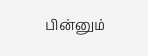பின்னும்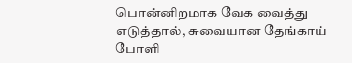பொன்னிறமாக வேக வைத்து எடுத்தால், சுவையான தேங்காய் போளி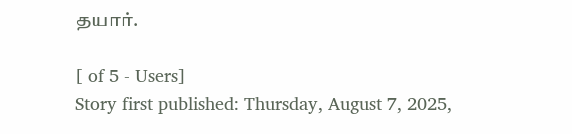தயார்.

[ of 5 - Users]
Story first published: Thursday, August 7, 2025,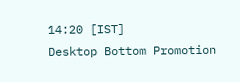14:20 [IST]
Desktop Bottom Promotion